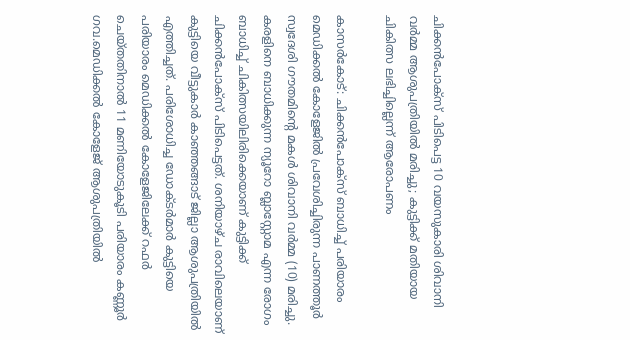ചിക്കന്‍പോക്‌സ് പിടിപെട്ട 10 വയസുകാരി ശിവാനി വര്‍മ്മ ആശുപത്രിയില്‍ മരിച്ചു; കുട്ടിക്ക് മതിയായ ചികിത്സ ലഭിച്ചില്ലെന്ന് ആരോപണം

കാസര്‍കോട്: ചിക്കന്‍പോക്‌സ് ബാധിച്ച് പരിയാരം മെഡിക്കല്‍ കോളേജില്‍ പ്രവേശിച്ചിരുന്ന പാണത്തൂര്‍ സ്വദേശി ഗൗതമിന്റെ മകള്‍ ശിവാനി വര്‍മ്മ (10) മരിച്ചു. കരളിനെ ബാധിക്കുന്ന ന്യൂറോ ബ്ലാസ്റ്റോമ എന്ന രോഗം ബാധിച്ച് ചികിത്സയിലിരിക്കെയാണ് കുട്ടിക്ക് ചിക്കന്‍പോക്‌സ് പിടിപെട്ടത്. ശനിയാഴ്ച രാവിലെയാണ് കുട്ടിയെ വീട്ടുകാര്‍ കാഞ്ഞങ്ങാട് ജില്ലാ ആശുപത്രിയില്‍ എത്തിച്ചത്. പരിശോധിച്ച ഡോക്ടര്‍മാര്‍ കുട്ടിയെ പരിയാരം മെഡിക്കല്‍ കോളേജിലേക്ക് റഫര്‍ ചെയ്തതിനാല്‍ 11 മണിയോടുകൂടി പരിയാരം കണ്ണൂര്‍ ഗവ.മെഡിക്കല്‍ കോളേജ് ആശുപത്രിയില്‍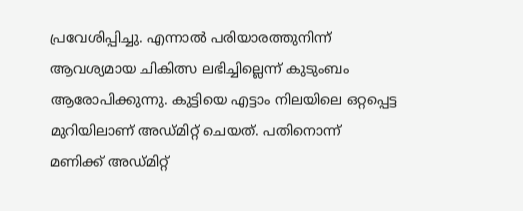പ്രവേശിപ്പിച്ചു. എന്നാല്‍ പരിയാരത്തുനിന്ന് ആവശ്യമായ ചികിത്സ ലഭിച്ചില്ലെന്ന് കുടുംബം ആരോപിക്കുന്നു. കുട്ടിയെ എട്ടാം നിലയിലെ ഒറ്റപ്പെട്ട മുറിയിലാണ് അഡ്മിറ്റ് ചെയത്. പതിനൊന്ന് മണിക്ക് അഡ്മിറ്റ്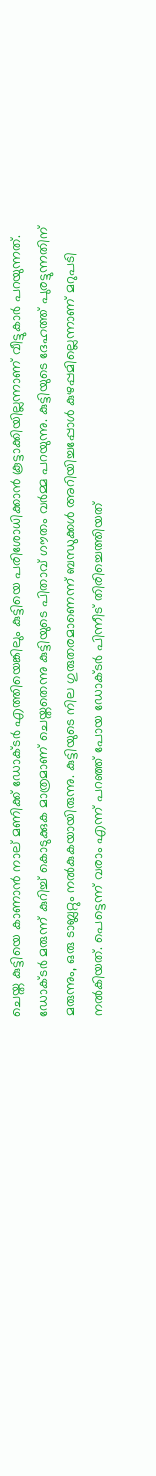ചെയ്ത കുട്ടിയെ കാണാന്‍ നാല് മണിക്ക് ഡോക്ടര്‍ എത്തിയെങ്കിലും കുട്ടിയെ പരിശോധിക്കാന്‍ കൂട്ടാക്കിയില്ലന്നാണ് വീട്ടുകാര്‍ പറയുന്നത്. ഡോക്ടര്‍ മരുന്ന് കുറിച്ച് കൊടുക്കുക മാത്രമാണ് ചെയ്തതെന്നു കുട്ടിയുടെ പിതാവ് ഗൗതം വര്‍മ്മ പറയുന്നു. കുട്ടിയുടെ ദേഹത്ത് പുരട്ടുന്നതിന് മരുന്നും, ഒരു ടാബ്ലറ്റും നല്‍കുകയായിരുന്നു. കുട്ടിയുടെ നില ഗുരുതരമാണെന്ന് ബന്ധുക്കള്‍ അറിയിച്ചപ്പോള്‍ കുഴപ്പമില്ലെന്നാണ് മറുപടി നല്‍കിയത്. പെട്ടെന്ന് വരാം എന്ന് പറഞ്ഞ് പോയ ഡോക്ടര്‍ പിന്നീട് തിരിച്ചെത്തിയത്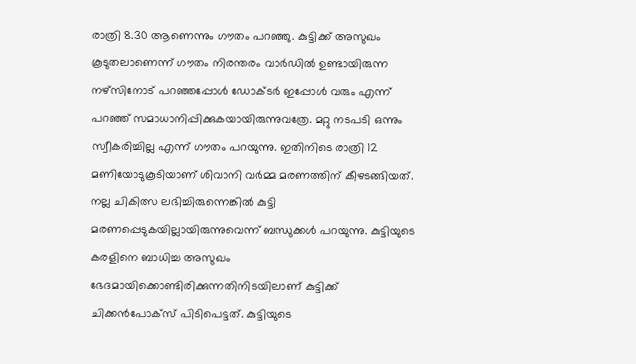രാത്രി 8.30 ആണെന്നും ഗൗതം പറഞ്ഞു. കുട്ടിക്ക് അസുഖം കൂടുതലാണെന്ന് ഗൗതം നിരന്തരം വാര്‍ഡില്‍ ഉണ്ടായിരുന്ന നഴ്‌സിനോട് പറഞ്ഞപ്പോള്‍ ഡോക്ടര്‍ ഇപ്പോള്‍ വരും എന്ന് പറഞ്ഞ് സമാധാനിപ്പിക്കുകയായിരുന്നുവത്രേ. മറ്റു നടപടി ഒന്നും സ്വീകരിച്ചില്ല എന്ന് ഗൗതം പറയുന്നു. ഇതിനിടെ രാത്രി 12 മണിയോടുകൂടിയാണ് ശിവാനി വര്‍മ്മ മരണത്തിന് കീഴടങ്ങിയത്. നല്ല ചികിത്സ ലഭിച്ചിരുന്നെങ്കില്‍ കുട്ടി മരണപ്പെടുകയില്ലായിരുന്നുവെന്ന് ബന്ധുക്കള്‍ പറയുന്നു. കുട്ടിയുടെ കരളിനെ ബാധിച്ച അസുഖം ഭേദമായിക്കൊണ്ടിരിക്കുന്നതിനിടയിലാണ് കുട്ടിക്ക് ചിക്കന്‍പോക്‌സ് പിടിപെട്ടത്. കുട്ടിയുടെ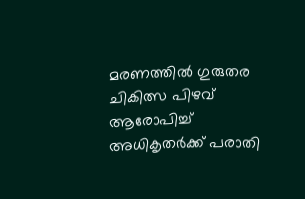മരണത്തില്‍ ഗുരുതര ചികിത്സ പിഴവ് ആരോപിച്ച് അധികൃതര്‍ക്ക് പരാതി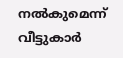നല്‍കുമെന്ന് വീട്ടുകാര്‍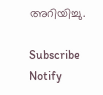അറിയിച്ചു.

Subscribe
Notify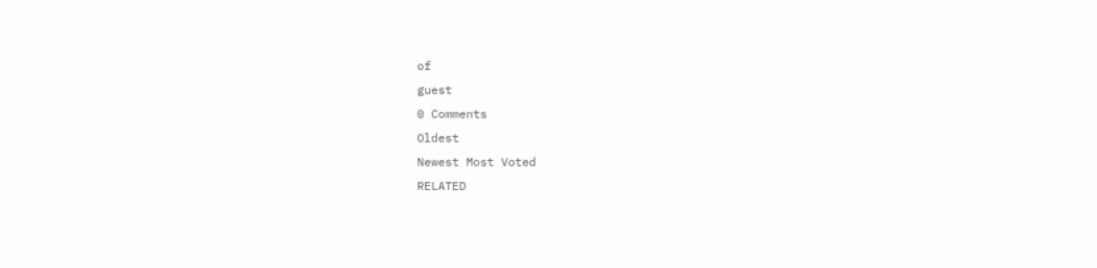of
guest
0 Comments
Oldest
Newest Most Voted
RELATED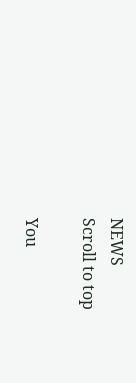NEWS
Scroll to top

You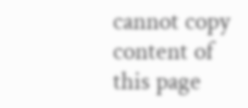cannot copy content of this page